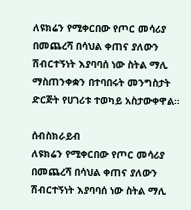ለዩክሬን የሚቀርበው የጦር መሳሪያ በመጨረሻ በሳህል ቀጠና ያለውን ሽብርተኝነት እያባባሰ ነው ስትል ማሊ ማስጠንቀቋን በተባበሩት መንግስታት ድርጅት የሀገሪቱ ተወካይ አስታውቀዋል።

ሰብስክራይብ
ለዩክሬን የሚቀርበው የጦር መሳሪያ በመጨረሻ በሳህል ቀጠና ያለውን ሽብርተኝነት እያባባሰ ነው ስትል ማሊ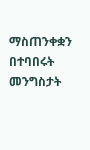ማስጠንቀቋን በተባበሩት መንግስታት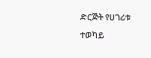ድርጅት የሀገሪቱ ተወካይ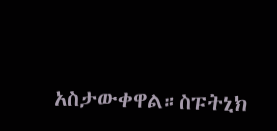አስታውቀዋል።ስፑትኒክ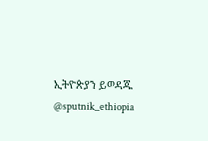ኢትዮጵያን ይወዳጁ @sputnik_ethiopia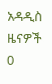አዳዲስ ዜናዎች
0